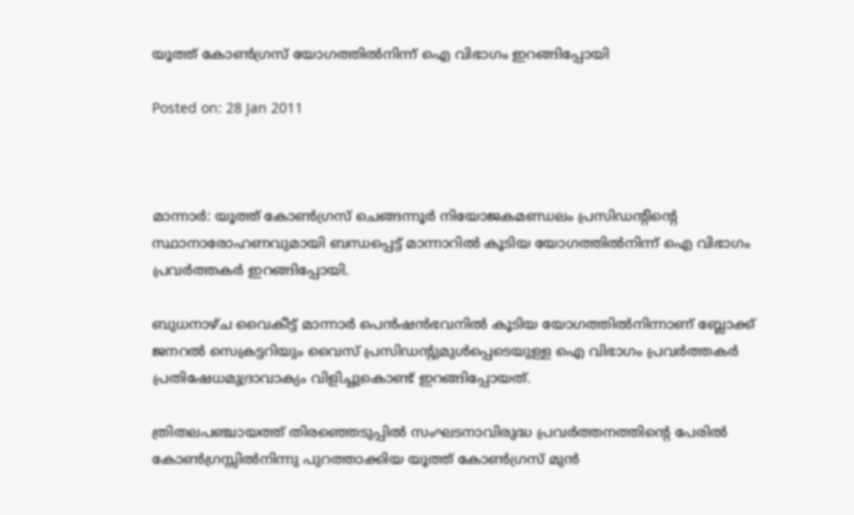യൂത്ത് കോണ്‍ഗ്രസ് യോഗത്തില്‍നിന്ന് ഐ വിഭാഗം ഇറങ്ങിപ്പോയി

Posted on: 28 Jan 2011



മാന്നാര്‍: യൂത്ത് കോണ്‍ഗ്രസ് ചെങ്ങന്നൂര്‍ നിയോജകമണ്ഡലം പ്രസിഡന്റിന്റെ സ്ഥാനാരോഹണവുമായി ബന്ധപ്പെട്ട് മാന്നാറില്‍ കൂടിയ യോഗത്തില്‍നിന്ന് ഐ വിഭാഗം പ്രവര്‍ത്തകര്‍ ഇറങ്ങിപ്പോയി.

ബുധനാഴ്ച വൈകീട്ട് മാന്നാര്‍ പെന്‍ഷന്‍ഭവനില്‍ കൂടിയ യോഗത്തില്‍നിന്നാണ് ബ്ലോക്ക് ജനറല്‍ സെക്രട്ടറിയും വൈസ് പ്രസിഡന്റുമുള്‍പ്പെടെയുള്ള ഐ വിഭാഗം പ്രവര്‍ത്തകര്‍ പ്രതിഷേധമുദ്രാവാക്യം വിളിച്ചുകൊണ്ട് ഇറങ്ങിപ്പോയത്.

ത്രിതലപഞ്ചായത്ത് തിരഞ്ഞെടുപ്പില്‍ സംഘടനാവിരുദ്ധ പ്രവര്‍ത്തനത്തിന്റെ പേരില്‍ കോണ്‍ഗ്രസ്സില്‍നിന്നു പുറത്താക്കിയ യൂത്ത് കോണ്‍ഗ്രസ് മുന്‍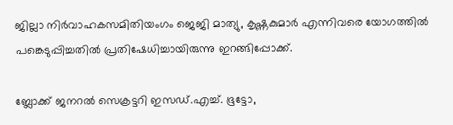ജില്ലാ നിര്‍വാഹകസമിതിയംഗം ജെജി മാത്യു, കൃഷ്ണകുമാര്‍ എന്നിവരെ യോഗത്തില്‍ പങ്കെടുപ്പിച്ചതില്‍ പ്രതിഷേധിച്ചായിരുന്നു ഇറങ്ങിപ്പോക്ക്.

ബ്ലോക്ക് ജനറല്‍ സെക്രട്ടറി ഇസഡ്.എച്ച്. ഭൂട്ടോ,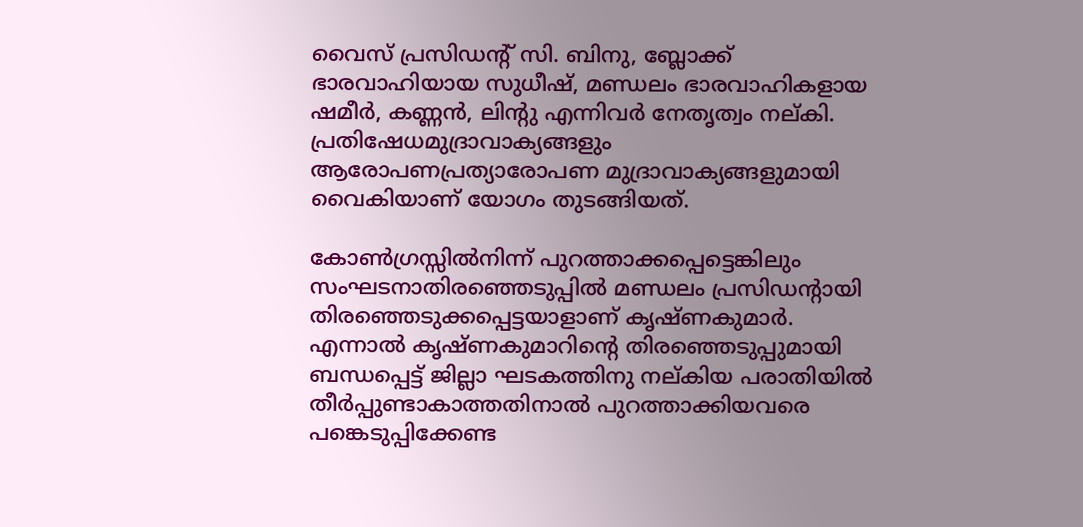വൈസ് പ്രസിഡന്റ് സി. ബിനു, ബ്ലോക്ക് ഭാരവാഹിയായ സുധീഷ്, മണ്ഡലം ഭാരവാഹികളായ ഷമീര്‍, കണ്ണന്‍, ലിന്റു എന്നിവര്‍ നേതൃത്വം നല്കി. പ്രതിഷേധമുദ്രാവാക്യങ്ങളും ആരോപണപ്രത്യാരോപണ മുദ്രാവാക്യങ്ങളുമായി വൈകിയാണ് യോഗം തുടങ്ങിയത്.

കോണ്‍ഗ്രസ്സില്‍നിന്ന് പുറത്താക്കപ്പെട്ടെങ്കിലും സംഘടനാതിരഞ്ഞെടുപ്പില്‍ മണ്ഡലം പ്രസിഡന്റായി തിരഞ്ഞെടുക്കപ്പെട്ടയാളാണ് കൃഷ്ണകുമാര്‍. എന്നാല്‍ കൃഷ്ണകുമാറിന്റെ തിരഞ്ഞെടുപ്പുമായി ബന്ധപ്പെട്ട് ജില്ലാ ഘടകത്തിനു നല്കിയ പരാതിയില്‍ തീര്‍പ്പുണ്ടാകാത്തതിനാല്‍ പുറത്താക്കിയവരെ പങ്കെടുപ്പിക്കേണ്ട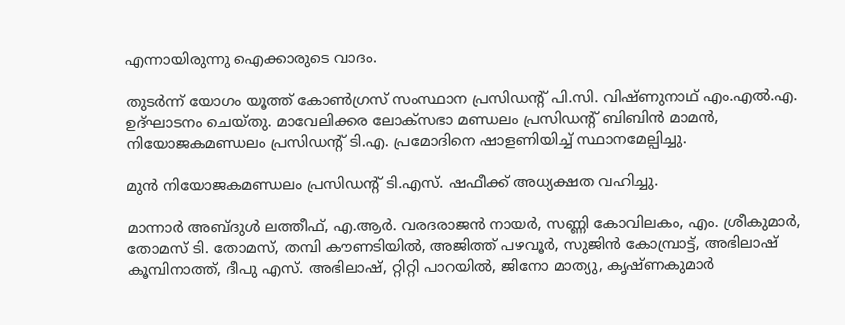എന്നായിരുന്നു ഐക്കാരുടെ വാദം.

തുടര്‍ന്ന് യോഗം യൂത്ത് കോണ്‍ഗ്രസ് സംസ്ഥാന പ്രസിഡന്റ് പി.സി. വിഷ്ണുനാഥ് എം.എല്‍.എ. ഉദ്ഘാടനം ചെയ്തു. മാവേലിക്കര ലോക്‌സഭാ മണ്ഡലം പ്രസിഡന്റ് ബിബിന്‍ മാമന്‍, നിയോജകമണ്ഡലം പ്രസിഡന്റ് ടി.എ. പ്രമോദിനെ ഷാളണിയിച്ച് സ്ഥാനമേല്പിച്ചു.

മുന്‍ നിയോജകമണ്ഡലം പ്രസിഡന്റ് ടി.എസ്. ഷഫീക്ക് അധ്യക്ഷത വഹിച്ചു.

മാന്നാര്‍ അബ്ദുള്‍ ലത്തീഫ്, എ.ആര്‍. വരദരാജന്‍ നായര്‍, സണ്ണി കോവിലകം, എം. ശ്രീകുമാര്‍, തോമസ് ടി. തോമസ്, തമ്പി കൗണടിയില്‍, അജിത്ത് പഴവൂര്‍, സുജിന്‍ കോമ്പ്രാട്ട്, അഭിലാഷ് കൂമ്പിനാത്ത്, ദീപു എസ്. അഭിലാഷ്, റ്റിറ്റി പാറയില്‍, ജിനോ മാത്യു, കൃഷ്ണകുമാര്‍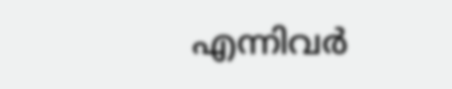എന്നിവര്‍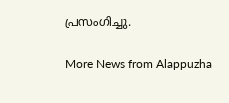പ്രസംഗിച്ചു.

More News from Alappuzha